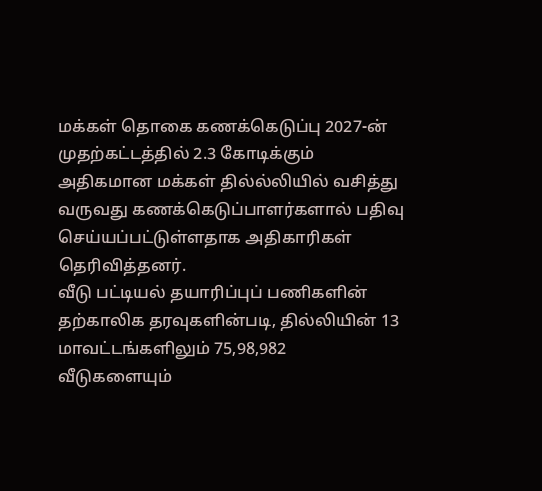மக்கள் தொகை கணக்கெடுப்பு 2027-ன் முதற்கட்டத்தில் 2.3 கோடிக்கும் அதிகமான மக்கள் தில்ல்லியில் வசித்து வருவது கணக்கெடுப்பாளர்களால் பதிவு செய்யப்பட்டுள்ளதாக அதிகாரிகள் தெரிவித்தனர்.
வீடு பட்டியல் தயாரிப்புப் பணிகளின் தற்காலிக தரவுகளின்படி, தில்லியின் 13 மாவட்டங்களிலும் 75,98,982 வீடுகளையும்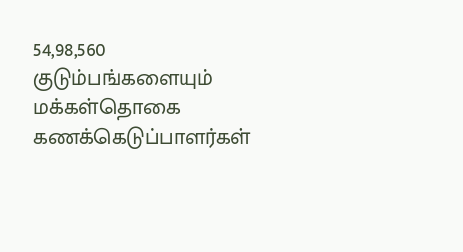54,98,560 குடும்பங்களையும் மக்கள்தொகை கணக்கெடுப்பாளர்கள்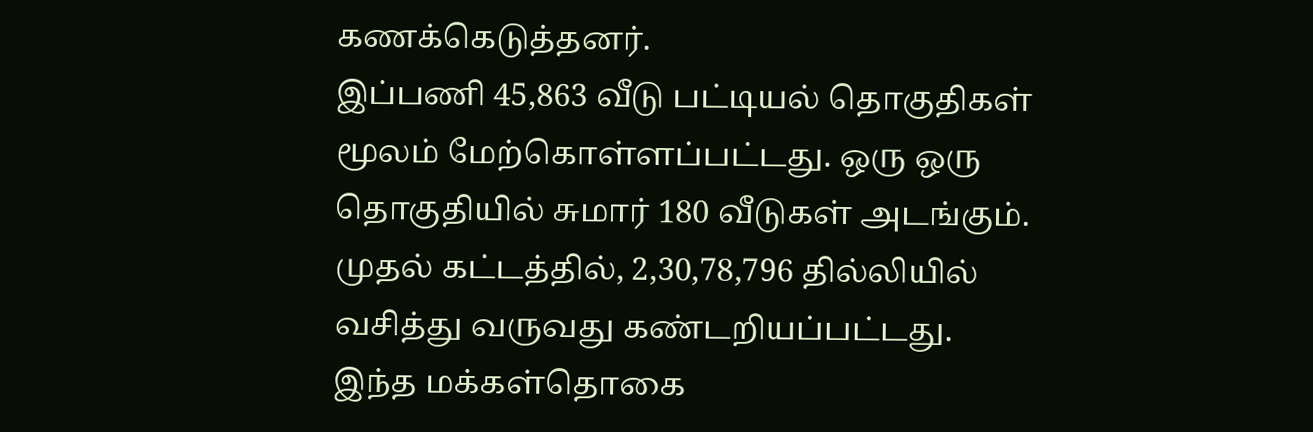கணக்கெடுத்தனர்.
இப்பணி 45,863 வீடு பட்டியல் தொகுதிகள் மூலம் மேற்கொள்ளப்பட்டது. ஒரு ஒரு தொகுதியில் சுமார் 180 வீடுகள் அடங்கும். முதல் கட்டத்தில், 2,30,78,796 தில்லியில் வசித்து வருவது கண்டறியப்பட்டது.
இந்த மக்கள்தொகை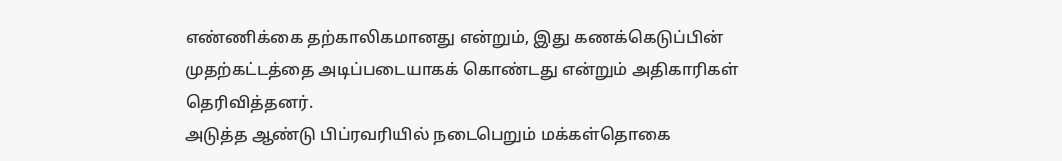எண்ணிக்கை தற்காலிகமானது என்றும், இது கணக்கெடுப்பின் முதற்கட்டத்தை அடிப்படையாகக் கொண்டது என்றும் அதிகாரிகள் தெரிவித்தனர்.
அடுத்த ஆண்டு பிப்ரவரியில் நடைபெறும் மக்கள்தொகை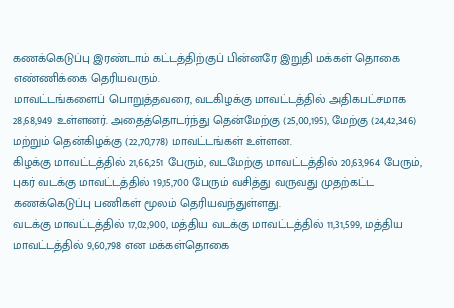கணக்கெடுப்பு இரண்டாம் கட்டத்திற்குப் பின்னரே இறுதி மக்கள் தொகை எண்ணிக்கை தெரியவரும்.
மாவட்டங்களைப் பொறுத்தவரை, வடகிழக்கு மாவட்டத்தில் அதிகபட்சமாக 28,68,949 உள்ளனர். அதைத்தொடர்ந்து தென்மேற்கு (25,00,195), மேற்கு (24,42,346) மற்றும் தென்கிழக்கு (22,70,778) மாவட்டங்கள் உள்ளன.
கிழக்கு மாவட்டத்தில் 21,66,251 பேரும், வடமேற்கு மாவட்டத்தில் 20,63,964 பேரும், புகர் வடக்கு மாவட்டத்தில் 19,15,700 பேரும் வசித்து வருவது முதற்கட்ட கணக்கெடுப்பு பணிகள் மூலம் தெரியவந்துள்ளது.
வடக்கு மாவட்டத்தில் 17,02,900, மத்திய வடக்கு மாவட்டத்தில் 11,31,599, மத்திய மாவட்டத்தில் 9,60,798 என மக்கள்தொகை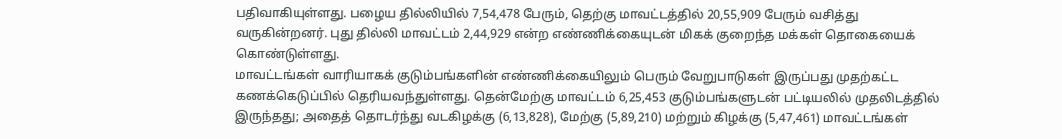பதிவாகியுள்ளது. பழைய தில்லியில் 7,54,478 பேரும், தெற்கு மாவட்டத்தில் 20,55,909 பேரும் வசித்து வருகின்றனர். புது தில்லி மாவட்டம் 2,44,929 என்ற எண்ணிக்கையுடன் மிகக் குறைந்த மக்கள் தொகையைக் கொண்டுள்ளது.
மாவட்டங்கள் வாரியாகக் குடும்பங்களின் எண்ணிக்கையிலும் பெரும் வேறுபாடுகள் இருப்பது முதற்கட்ட கணக்கெடுப்பில் தெரியவந்துள்ளது. தென்மேற்கு மாவட்டம் 6,25,453 குடும்பங்களுடன் பட்டியலில் முதலிடத்தில் இருந்தது; அதைத் தொடர்ந்து வடகிழக்கு (6,13,828), மேற்கு (5,89,210) மற்றும் கிழக்கு (5,47,461) மாவட்டங்கள்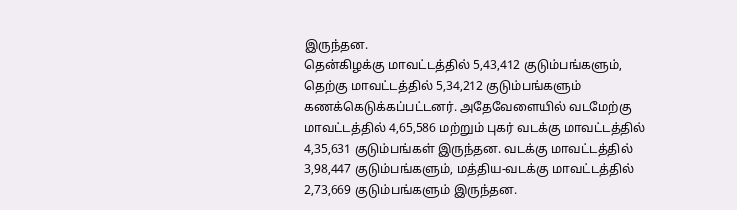இருந்தன.
தென்கிழக்கு மாவட்டத்தில் 5,43,412 குடும்பங்களும், தெற்கு மாவட்டத்தில் 5,34,212 குடும்பங்களும் கணக்கெடுக்கப்பட்டனர். அதேவேளையில் வடமேற்கு மாவட்டத்தில் 4,65,586 மற்றும் புகர் வடக்கு மாவட்டத்தில் 4,35,631 குடும்பங்கள் இருந்தன. வடக்கு மாவட்டத்தில் 3,98,447 குடும்பங்களும், மத்திய-வடக்கு மாவட்டத்தில் 2,73,669 குடும்பங்களும் இருந்தன.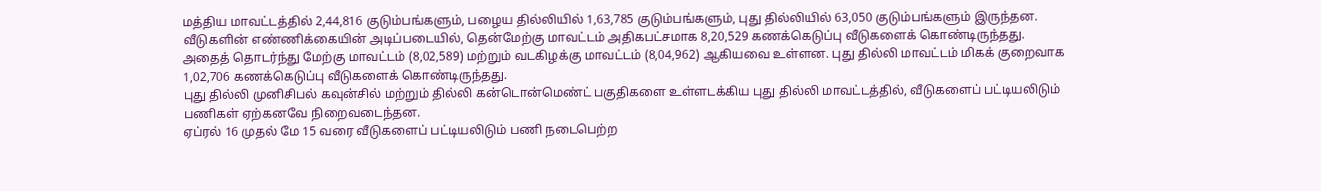மத்திய மாவட்டத்தில் 2,44,816 குடும்பங்களும், பழைய தில்லியில் 1,63,785 குடும்பங்களும், புது தில்லியில் 63,050 குடும்பங்களும் இருந்தன.
வீடுகளின் எண்ணிக்கையின் அடிப்படையில், தென்மேற்கு மாவட்டம் அதிகபட்சமாக 8,20,529 கணக்கெடுப்பு வீடுகளைக் கொண்டிருந்தது. அதைத் தொடர்ந்து மேற்கு மாவட்டம் (8,02,589) மற்றும் வடகிழக்கு மாவட்டம் (8,04,962) ஆகியவை உள்ளன. புது தில்லி மாவட்டம் மிகக் குறைவாக 1,02,706 கணக்கெடுப்பு வீடுகளைக் கொண்டிருந்தது.
புது தில்லி முனிசிபல் கவுன்சில் மற்றும் தில்லி கன்டொன்மெண்ட் பகுதிகளை உள்ளடக்கிய புது தில்லி மாவட்டத்தில், வீடுகளைப் பட்டியலிடும் பணிகள் ஏற்கனவே நிறைவடைந்தன.
ஏப்ரல் 16 முதல் மே 15 வரை வீடுகளைப் பட்டியலிடும் பணி நடைபெற்ற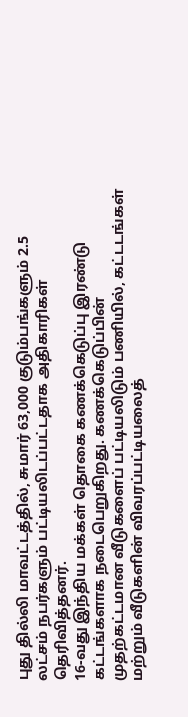புது தில்லி மாவட்டத்தில், சுமார் 63,000 குடும்பங்களும் 2.5 லட்சம் நபர்களும் பட்டியலிடப்பட்டதாக அதிகாரிகள் தெரிவித்தனர்.
16-வது இந்திய மக்கள் தொகை கணக்கெடுப்பு இரண்டு கட்டங்களாக நடைபெறுகிறது. கணக்கெடுப்பின் முதற்கட்டமான வீடுகளைப் பட்டியலிடும் பணியில், கட்டடங்கள் மற்றும் வீடுகளின் விவரப்பட்டியலைத்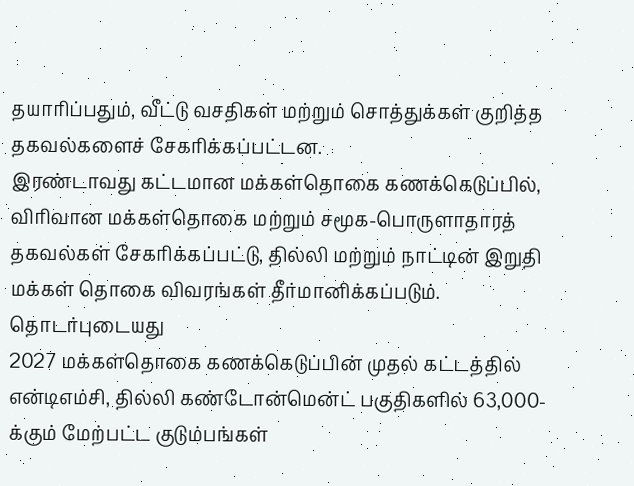தயாரிப்பதும், வீட்டு வசதிகள் மற்றும் சொத்துக்கள் குறித்த தகவல்களைச் சேகரிக்கப்பட்டன.
இரண்டாவது கட்டமான மக்கள்தொகை கணக்கெடுப்பில், விரிவான மக்கள்தொகை மற்றும் சமூக-பொருளாதாரத் தகவல்கள் சேகரிக்கப்பட்டு, தில்லி மற்றும் நாட்டின் இறுதி மக்கள் தொகை விவரங்கள் தீர்மானிக்கப்படும்.
தொடர்புடையது
2027 மக்கள்தொகை கணக்கெடுப்பின் முதல் கட்டத்தில் என்டிஎம்சி, தில்லி கண்டோன்மென்ட் பகுதிகளில் 63,000-க்கும் மேற்பட்ட குடும்பங்கள்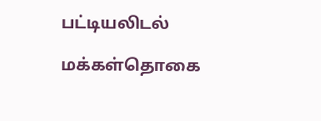பட்டியலிடல்

மக்கள்தொகை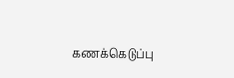கணக்கெடுப்பு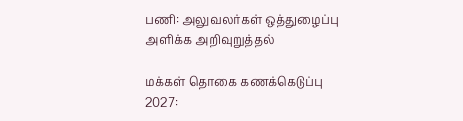பணி: அலுவலர்கள் ஒத்துழைப்பு அளிக்க அறிவுறுத்தல்

மக்கள் தொகை கணக்கெடுப்பு 2027: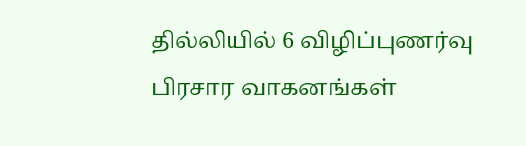தில்லியில் 6 விழிப்புணர்வு பிரசார வாகனங்கள்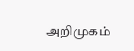அறிமுகம்